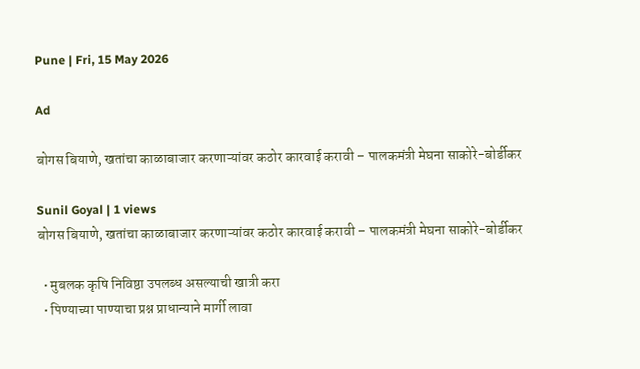Pune | Fri, 15 May 2026

Ad

बोगस बियाणे, खतांचा काळाबाजार करणाऱ्यांवर कठोर कारवाई करावी – पालकमंत्री मेघना साकोरे-बोर्डीकर

Sunil Goyal | 1 views
बोगस बियाणे, खतांचा काळाबाजार करणाऱ्यांवर कठोर कारवाई करावी – पालकमंत्री मेघना साकोरे-बोर्डीकर

  • मुबलक कृषि निविष्ठा उपलब्ध असल्याची खात्री करा
  • पिण्याच्या पाण्याचा प्रश्न प्राधान्याने मार्गी लावा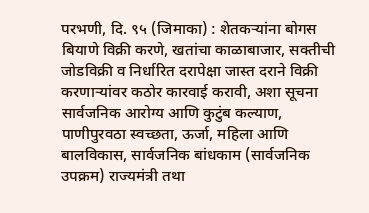परभणी, दि. ९५ (जिमाका) : शेतकऱ्यांना बोगस बियाणे विक्री करणे, खतांचा काळाबाजार, सक्तीची जोडविक्री व निर्धारित दरापेक्षा जास्त दराने विक्री करणाऱ्यांवर कठोर कारवाई करावी, अशा सूचना सार्वजनिक आरोग्य आणि कुटुंब कल्याण, पाणीपुरवठा स्वच्छता, ऊर्जा, महिला आणि बालविकास, सार्वजनिक बांधकाम (सार्वजनिक उपक्रम) राज्यमंत्री तथा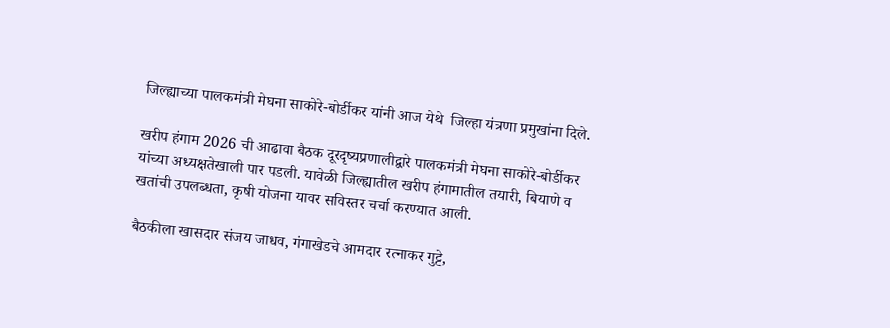जिल्ह्याच्या पालकमंत्री मेघना साकोरे-बोर्डीकर यांनी आज येथे  जिल्हा यंत्रणा प्रमुखांना दिले.

खरीप हंगाम 2026 ची आढावा बैठक दूरदृष्यप्रणालीद्वारे पालकमंत्री मेघना साकोरे-बोर्डीकर यांच्या अध्यक्षतेखाली पार पडली. यावेळी जिल्ह्यातील खरीप हंगामातील तयारी, बियाणे व खतांची उपलब्धता, कृषी योजना यावर सविस्तर चर्चा करण्यात आली.

बैठकीला खासदार संजय जाधव, गंगाखेडचे आमदार रत्नाकर गुट्टे,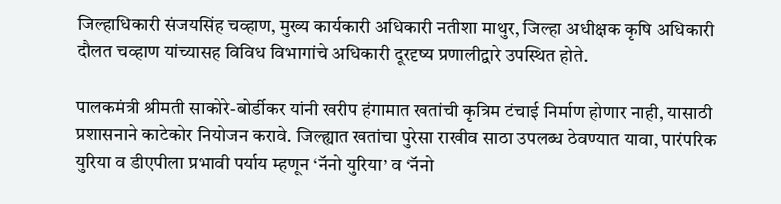जिल्हाधिकारी संजयसिंह चव्हाण, मुख्य कार्यकारी अधिकारी नतीशा माथुर, जिल्हा‍ अधीक्षक कृषि अधिकारी दौलत चव्हाण यांच्यासह विविध विभागांचे अधिकारी दूरदृष्य प्रणालीद्वारे उपस्थित होते.

पालकमंत्री श्रीमती साकोरे-बोर्डीकर यांनी खरीप हंगामात खतांची कृत्रिम टंचाई निर्माण होणार नाही, यासाठी प्रशासनाने काटेकोर नियोजन करावे. जिल्ह्यात खतांचा पुरेसा राखीव साठा उपलब्ध ठेवण्यात यावा, पारंपरिक युरिया व डीएपीला प्रभावी पर्याय म्हणून ‘नॅनो युरिया’ व ‘नॅनो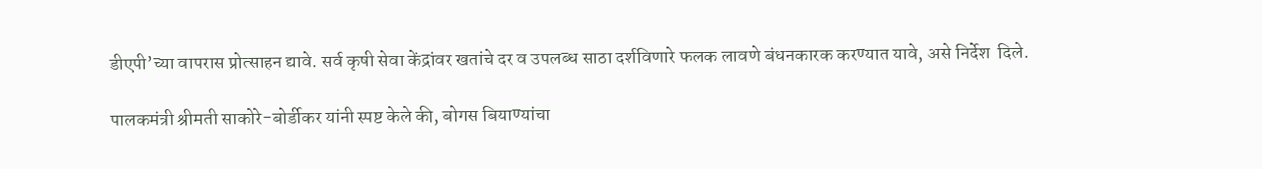डीएपी’च्या वापरास प्रोत्साहन द्यावे. सर्व कृषी सेवा केंद्रांवर खतांचे दर व उपलब्ध साठा दर्शविणारे फलक लावणे बंधनकारक करण्यात यावे, असे निर्देश  दिले.

पालकमंत्री श्रीमती साकोरे-बोर्डीकर यांनी स्पष्ट केले की, बोगस बियाण्यांचा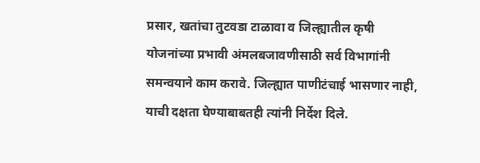प्रसार, खतांचा तुटवडा टाळावा व जिल्ह्यातील कृषी योजनांच्या प्रभावी अंमलबजावणीसाठी सर्व विभागांनी समन्वयाने काम करावे. जिल्ह्यात पाणीटंचाई भासणार नाही, याची दक्षता घेण्याबाबतही त्यांनी निर्देश दिले.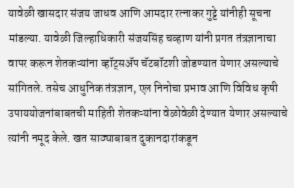यावेळी खासदार संजय जाधव आणि आमदार रत्नाकर गुट्टे यांनीही सूचना मांडल्या. यावेळी जिल्हाधिकारी संजयसिंह चव्हाण यांनी प्रगत तंत्रज्ञानाचा वापर करून शेतकऱ्यांना व्हॉट्सॲप चॅटबॉटशी जोडण्यात येणार असल्याचे सांगितले. तसेच आधुनिक तंत्रज्ञान, एल निनोचा प्रभाव आणि विविध कृषी उपाययोजनांबाबतची माहिती शेतकऱ्यांना वेळोवेळी देण्यात येणार असल्याचे त्यांनी नमूद केले. खत साठ्याबाबत दुकानदारांकडून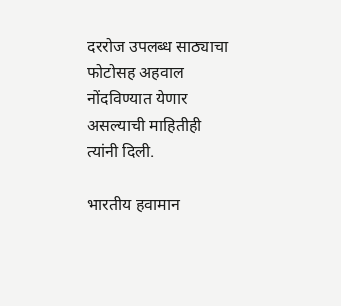दररोज उपलब्ध साठ्याचा फोटोसह अहवाल नोंदविण्यात येणार असल्याची माहितीही त्यांनी दिली.

भारतीय हवामान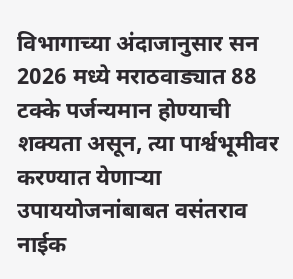विभागाच्या अंदाजानुसार सन 2026 मध्ये मराठवाड्यात 88 टक्के पर्जन्यमान होण्याची शक्यता असून, त्या पार्श्वभूमीवर करण्यात येणाऱ्या उपाययोजनांबाबत वसंतराव नाईक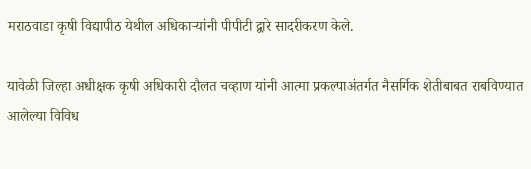मराठवाडा कृषी विद्यापीठ येथील अधिकाऱ्यांनी पीपीटी द्वारे सादरीकरण केले.

यावेळी जिल्हा अधीक्षक कृषी अधिकारी दौलत चव्हाण यांनी आत्मा प्रकल्पाअंतर्गत नैसर्गिक शेतीबाबत राबविण्यात आलेल्या विविध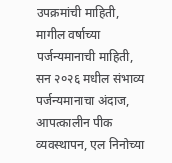उपक्रमांची माहिती, मागील वर्षाच्या पर्जन्यमानाची माहिती, सन २०२६ मधील संभाव्य पर्जन्यमानाचा अंदाज, आपत्कालीन पीक व्यवस्थापन, एल निनोच्या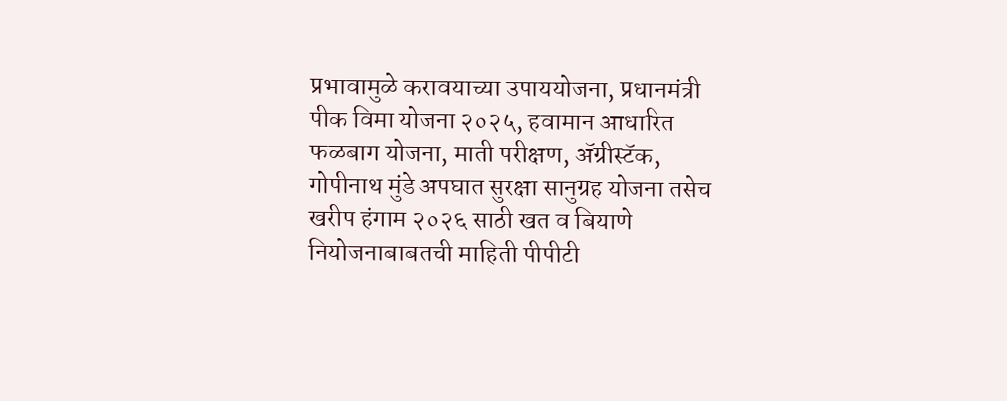प्रभावामुळे करावयाच्या उपाययोजना, प्रधानमंत्री पीक विमा योजना २०२५, हवामान आधारित फळबाग योजना, माती परीक्षण, ॲग्रीस्टॅक, गोपीनाथ मुंडे अपघात सुरक्षा सानुग्रह योजना तसेच खरीप हंगाम २०२६ साठी खत व बियाणे नियोजनाबाबतची माहिती पीपीटी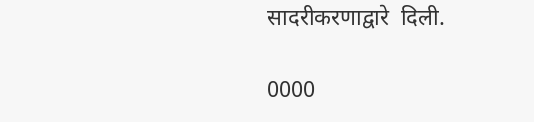सादरीकरणाद्वारे  दिली.

0000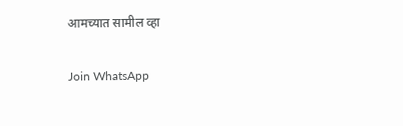आमच्यात सामील व्हा

Join WhatsApp